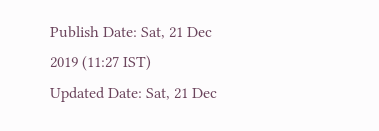Publish Date: Sat, 21 Dec 2019 (11:27 IST)
Updated Date: Sat, 21 Dec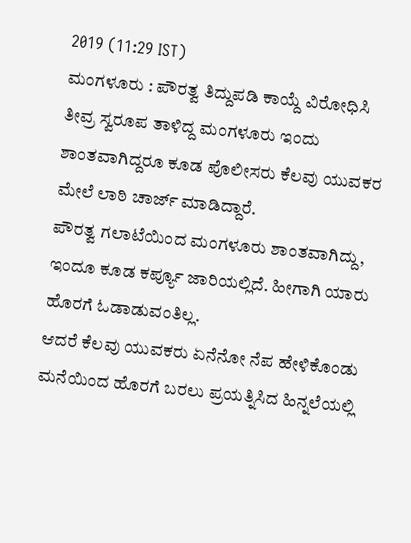2019 (11:29 IST)
ಮಂಗಳೂರು : ಪೌರತ್ವ ತಿದ್ದುಪಡಿ ಕಾಯ್ದೆ ವಿರೋಧಿಸಿ ತೀವ್ರ ಸ್ವರೂಪ ತಾಳಿದ್ದ ಮಂಗಳೂರು ಇಂದು ಶಾಂತವಾಗಿದ್ದರೂ ಕೂಡ ಪೊಲೀಸರು ಕೆಲವು ಯುವಕರ ಮೇಲೆ ಲಾಠಿ ಚಾರ್ಜ್ ಮಾಡಿದ್ದಾರೆ.
ಪೌರತ್ವ ಗಲಾಟೆಯಿಂದ ಮಂಗಳೂರು ಶಾಂತವಾಗಿದ್ದು, ಇಂದೂ ಕೂಡ ಕರ್ಪ್ಯೂ ಜಾರಿಯಲ್ಲಿದೆ. ಹೀಗಾಗಿ ಯಾರು ಹೊರಗೆ ಓಡಾಡುವಂತಿಲ್ಲ.
ಆದರೆ ಕೆಲವು ಯುವಕರು ಏನೆನೋ ನೆಪ ಹೇಳಿಕೊಂಡು ಮನೆಯಿಂದ ಹೊರಗೆ ಬರಲು ಪ್ರಯತ್ನಿಸಿದ ಹಿನ್ನಲೆಯಲ್ಲಿ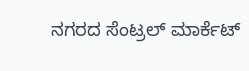ನಗರದ ಸೆಂಟ್ರಲ್ ಮಾರ್ಕೆಟ್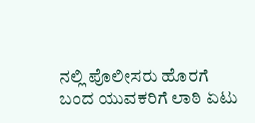ನಲ್ಲಿ ಪೊಲೀಸರು ಹೊರಗೆ ಬಂದ ಯುವಕರಿಗೆ ಲಾಠಿ ಏಟು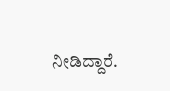ನೀಡಿದ್ದಾರೆ.